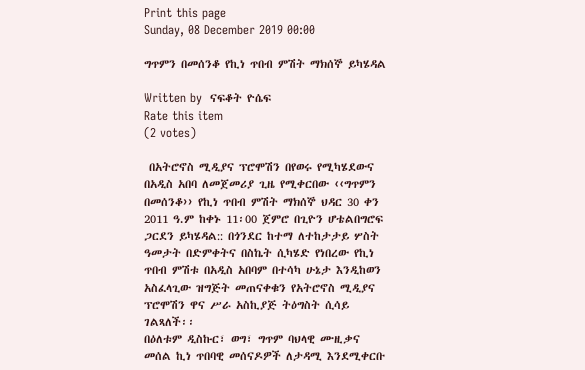Print this page
Sunday, 08 December 2019 00:00

ግጥምን በመሰንቆ የኪነ ጥበብ ምሽት ማክሰኞ ይካሄዳል

Written by  ናፍቆት ዮሴፍ
Rate this item
(2 votes)

 በአትሮኖስ ሚዲያና ፕሮሞሽን በየወሩ የሚካሄደውና በአዲስ አበባ ለመጀመሪያ ጊዜ የሚቀርበው ‹‹ግጥምን በመሰንቆ›› የኪነ ጥበብ ምሽት ማክሰኞ ህዳር 30 ቀን 2011 ዓ.ም ከቀኑ 11፡00 ጀምሮ በጊዮን ሆቴልበግሮፍ ጋርደን ይካሄዳል:: በጎንደር ከተማ ለተከታታይ ሦስት ዓመታት በድምቀትና በስኬት ሲካሄድ የነበረው የኪነ ጥበብ ምሽቱ በአዲስ አበባም በተሳካ ሁኔታ እንዲከወን አስፈላጊው ዝግጅት መጠናቀቁን የአትሮኖስ ሚዲያና ፕሮሞሽን ዋና ሥራ አስኪያጅ ትዕግስት ሲሳይ ገልጻለች፡፡
በዕለቱም ዲስኩር፣ ወግ፣ ግጥም ባህላዊ ሙዚቃና መሰል ኪነ ጥበባዊ መሰናዶዎች ለታዳሚ እንደሚቀርቡ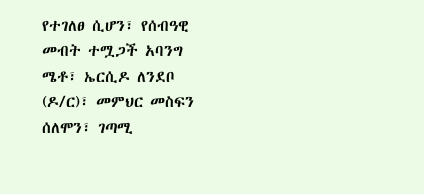የተገለፀ ሲሆን፣ የሰብዓዊ መብት ተሟጋች አባንግ ሜቶ፣ ኤርሲዶ ለንደቦ (ዶ/ር)፣ መምህር መስፍን ሰለሞን፣ ገጣሚ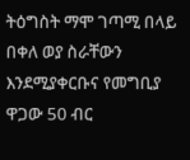ትዕግስት ማሞ ገጣሚ በላይ በቀለ ወያ ስራቸውን እንደሚያቀርቡና የመግቢያ ዋጋው 50 ብር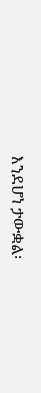እንደሆነ ታውቋል፡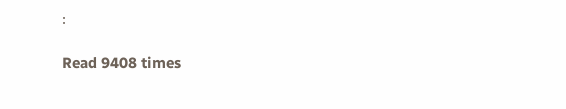፡

Read 9408 times